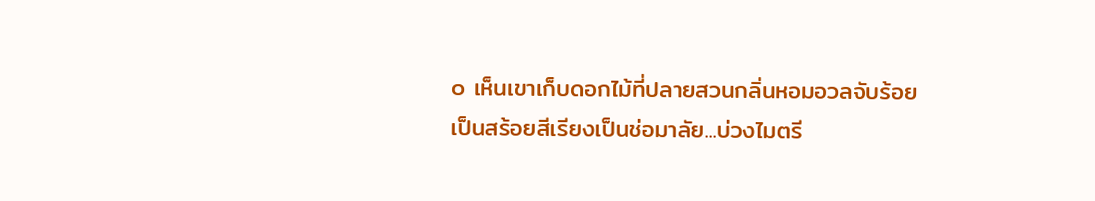๐ เห็นเขาเก็บดอกไม้ที่ปลายสวนกลิ่นหอมอวลจับร้อยเป็นสร้อยสีเรียงเป็นช่อมาลัย...บ่วงไมตรี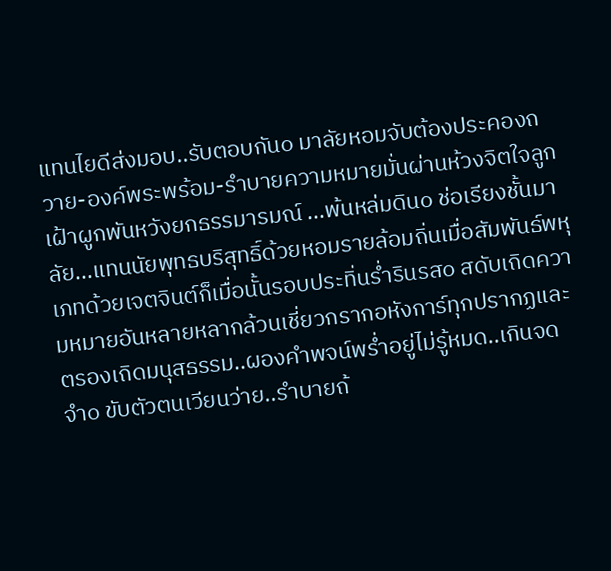แทนไยดีส่งมอบ..รับตอบกัน๐ มาลัยหอมจับต้องประคองถวาย-องค์พระพร้อม-รำบายความหมายมั่นผ่านห้วงจิตใจลูกเฝ้าผูกพันหวังยกธรรมารมณ์ ...พ้นหล่มดิน๐ ช่อเรียงชั้นมาลัย...แทนนัยพุทธบริสุทธิ์ด้วยหอมรายล้อมถิ่นเมื่อสัมพันธ์พหุเภทด้วยเจตจินต์ก็เมื่อนั้นรอบประทิ่นร่ำรินรส๐ สดับเถิดความหมายอันหลายหลากล้วนเชี่ยวกรากอหังการ์ทุกปรากฏและตรองเถิดมนุสธรรม..ผองคำพจน์พร่ำอยู่ไม่รู้หมด..เกินจดจำ๐ ขับตัวตนเวียนว่าย..รำบายถ้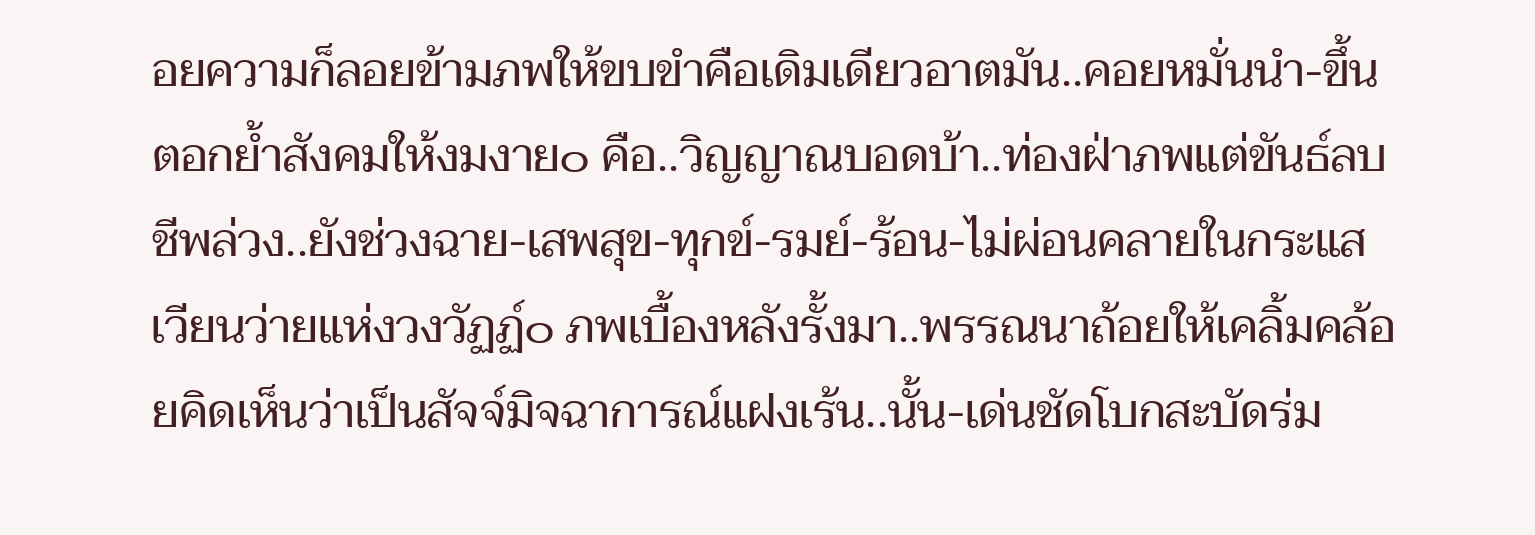อยความก็ลอยข้ามภพให้ขบขำคือเดิมเดียวอาตมัน..คอยหมั่นนำ-ขึ้นตอกย้ำสังคมให้งมงาย๐ คือ..วิญญาณบอดบ้า..ท่องฝ่าภพแต่ขันธ์ลบชีพล่วง..ยังช่วงฉาย-เสพสุข-ทุกข์-รมย์-ร้อน-ไม่ผ่อนคลายในกระแสเวียนว่ายแห่งวงวัฏฏ์๐ ภพเบื้องหลังรั้งมา..พรรณนาถ้อยให้เคลิ้มคล้อยคิดเห็นว่าเป็นสัจจ์มิจฉาการณ์แฝงเร้น..นั้น-เด่นชัดโบกสะบัดร่ม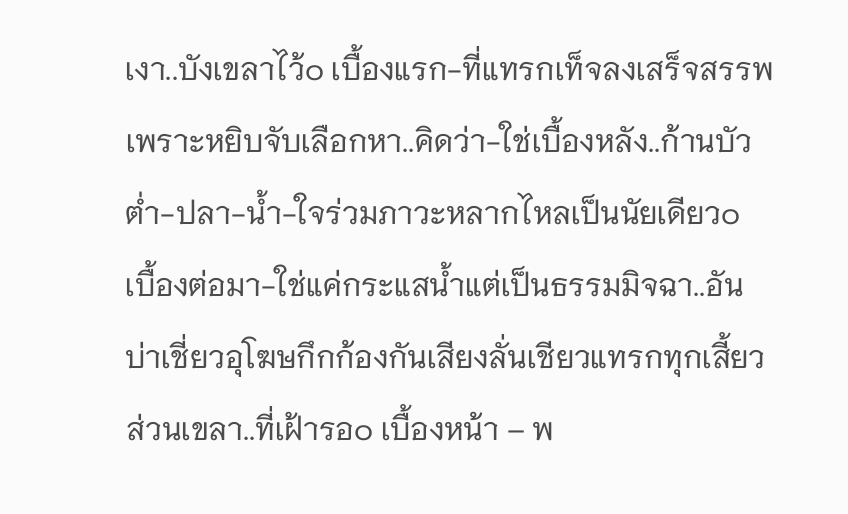เงา..บังเขลาไว้๐ เบื้องแรก-ที่แทรกเท็จลงเสร็จสรรพเพราะหยิบจับเลือกหา..คิดว่า-ใช่เบื้องหลัง..ก้านบัวต่ำ-ปลา-น้ำ-ใจร่วมภาวะหลากไหลเป็นนัยเดียว๐ เบื้องต่อมา-ใช่แค่กระแสน้ำแต่เป็นธรรมมิจฉา..อันบ่าเชี่ยวอุโฆษกึกก้องกันเสียงลั่นเชียวแทรกทุกเสี้ยวส่วนเขลา..ที่เฝ้ารอ๐ เบื้องหน้า – พ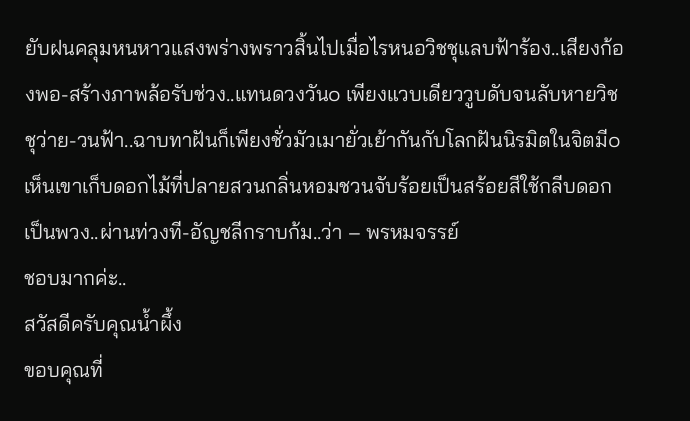ยับฝนคลุมหนหาวแสงพร่างพราวสิ้นไปเมื่อไรหนอวิชชุแลบฟ้าร้อง..เสียงก้องพอ-สร้างภาพล้อรับช่วง..แทนดวงวัน๐ เพียงแวบเดียววูบดับจนลับหายวิชชุว่าย-วนฟ้า..ฉาบทาฝันก็เพียงชั่วมัวเมายั่วเย้ากันกับโลกฝันนิรมิตในจิตมี๐ เห็นเขาเก็บดอกไม้ที่ปลายสวนกลิ่นหอมชวนจับร้อยเป็นสร้อยสีใช้กลีบดอกเป็นพวง..ผ่านท่วงที-อัญชลีกราบก้ม..ว่า – พรหมจรรย์
ชอบมากค่ะ..
สวัสดีครับคุณน้ำผึ้ง
ขอบคุณที่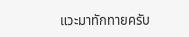แวะมาทักทายครับ